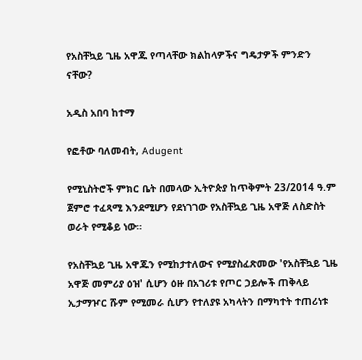የአስቸኳይ ጊዜ አዋጁ የጣላቸው ክልከላዎችና ግዴታዎች ምንድን ናቸው?

አዲስ አበባ ከተማ

የፎቶው ባለመብት, Adugent

የሚኒስትሮች ምክር ቤት በመላው ኢትዮጵያ ከጥቅምት 23/2014 ዓ.ም ጀምሮ ተፈጻሚ እንደሚሆን የደነገገው የአስቸኳይ ጊዜ አዋጅ ለስድስት ወራት የሚቆይ ነው።

የአስቸኳይ ጊዜ አዋጁን የሚከታተለውና የሚያስፈጽመው 'የአስቸኳይ ጊዜ አዋጅ መምሪያ ዕዝ' ሲሆን ዕዙ በአገሪቱ የጦር ኃይሎች ጠቅላይ ኢታማዦር ሹም የሚመራ ሲሆን የተለያዩ አካላትን በማካተት ተጠሪነቱ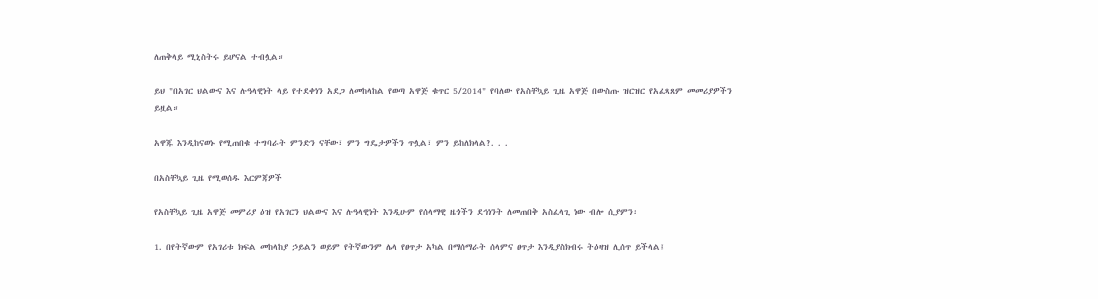ለጠቅላይ ሚኒስትሩ ይሆናል ተብሏል።

ይህ "በአገር ህልውና እና ሉዓላዊነት ላይ የተደቀነን አደጋ ለመከላከል የወጣ አዋጅ ቁጥር 5/2014" የባለው የአስቸኳይ ጊዜ አዋጅ በውስጡ ዝርዝር የአፈጻጸም መመሪያዎችን ይዟል።

አዋጁ እንዲከናወኑ የሚጠበቁ ተግባራት ምንድን ናቸው፣ ምን ግዴታዎችን ጥሏል፣ ምን ይከለክላል?. . .

በአስቸኳይ ጊዜ የሚወሰዱ እርምጃዎች

የአስቸኳይ ጊዜ አዋጅ መምሪያ ዕዝ የአገርን ህልውና እና ሉዓላዊነት እንዲሁም የሰላማዊ ዜጎችን ደኅነንት ለመጠበቅ አስፈላጊ ነው ብሎ ሲያምን፡

1. በየትኛውም የአገሪቱ ክፍል መከላከያ ኃይልን ወይም የትኛውንም ሌላ የፀጥታ አካል በማሰማራት ሰላምና ፀጥታ እንዲያስክብሩ ትዕዛዝ ሊሰጥ ይችላል፤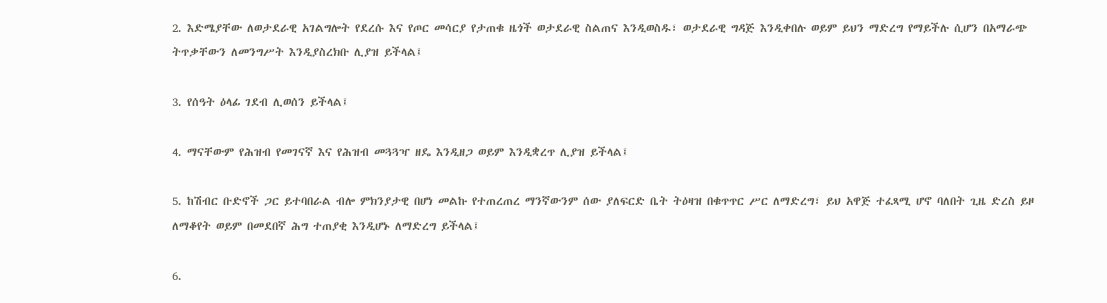2. እድሜያቸው ለወታደራዊ አገልግሎት የደረሱ እና የጦር መሳርያ የታጠቁ ዜጎች ወታደራዊ ስልጠና እንዲወስዱ፣ ወታደራዊ ግዳጅ እንዲቀበሉ ወይም ይህን ማድረግ የማይችሉ ሲሆን በአማራጭ ትጥቃቸውን ለመንግሥት እንዲያስረክቡ ሊያዝ ይችላል፤

3. የሰዓት ዕላፊ ገደብ ሊወሰን ይችላል፤

4. ማናቸውም የሕዝብ የመገናኛ እና የሕዝብ መጓጓዣ ዘዴ እንዲዘጋ ወይም እንዲቋረጥ ሊያዝ ይችላል፤

5. ከሽብር ቡድኖች ጋር ይተባበራል ብሎ ምክንያታዊ በሆነ መልኩ የተጠረጠረ ማንኛውንም ሰው ያለፍርድ ቤት ትዕዛዝ በቁጥጥር ሥር ለማድረግ፣ ይህ አዋጅ ተፈጻሚ ሆኖ ባለበት ጊዜ ድረስ ይዞ ለማቆየት ወይም በመደበኛ ሕግ ተጠያቂ እንዲሆኑ ለማድረግ ይችላል፤

6.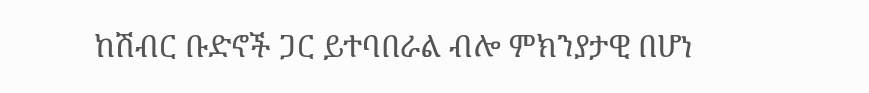ከሽብር ቡድኖች ጋር ይተባበራል ብሎ ምክንያታዊ በሆነ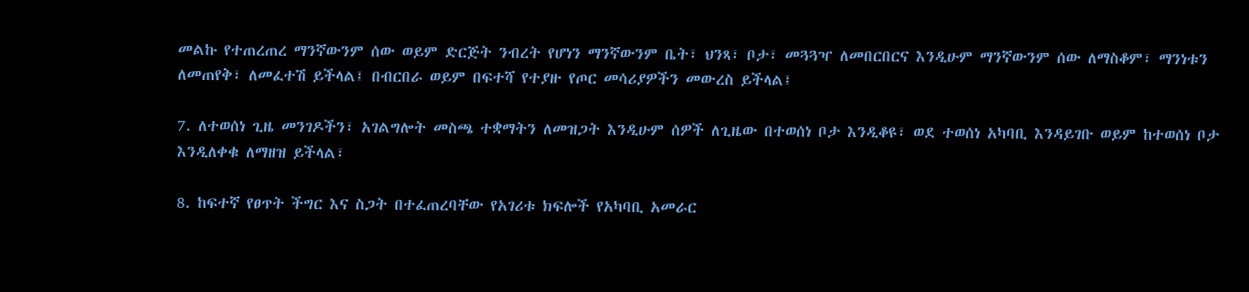መልኩ የተጠረጠረ ማንኛውንም ሰው ወይም ድርጅት ንብረት የሆነን ማንኛውንም ቤት፣ ህንጻ፣ ቦታ፣ መጓጓዣ ለመበርበርና እንዲሁም ማንኛውንም ሰው ለማስቆም፣ ማንነቱን ለመጠየቅ፣ ለመፈተሽ ይችላል፤ በብርበራ ወይም በፍተሻ የተያዙ የጦር መሳሪያዎችን መውረስ ይችላል፤

7. ለተወሰነ ጊዜ መንገዶችን፣ አገልግሎት መስጫ ተቋማትን ለመዝጋት እንዲሁም ሰዎች ለጊዜው በተወሰነ ቦታ እንዲቆዩ፣ ወደ ተወሰነ አካባቢ እንዳይገቡ ወይም ከተወሰነ ቦታ እንዲለቀቁ ለማዘዝ ይችላል፣

8. ከፍተኛ የፀጥት ችግር እና ስጋት በተፈጠረባቸው የአገሪቱ ክፍሎች የአካባቢ አመራር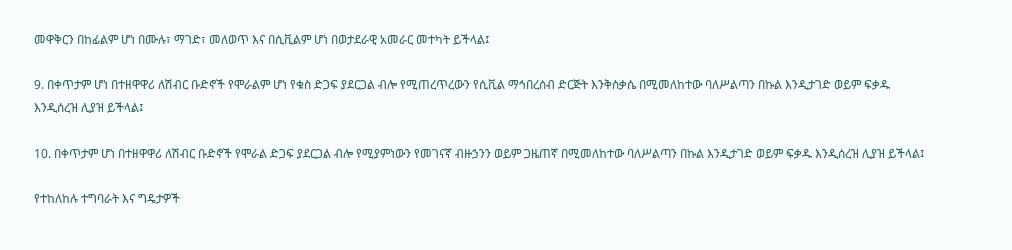መዋቅርን በከፊልም ሆነ በሙሉ፣ ማገድ፣ መለወጥ እና በሲቪልም ሆነ በወታደራዊ አመራር መተካት ይችላል፤

9. በቀጥታም ሆነ በተዘዋዋሪ ለሽብር ቡድኖች የሞራልም ሆነ የቁስ ድጋፍ ያደርጋል ብሎ የሚጠረጥረውን የሲቪል ማኅበረሰብ ድርጅት እንቅስቃሴ በሚመለከተው ባለሥልጣን በኩል እንዲታገድ ወይም ፍቃዱ እንዲሰረዝ ሊያዝ ይችላል፤

10. በቀጥታም ሆነ በተዘዋዋሪ ለሽብር ቡድኖች የሞራል ድጋፍ ያደርጋል ብሎ የሚያምነውን የመገናኛ ብዙኃንን ወይም ጋዜጠኛ በሚመለከተው ባለሥልጣን በኩል እንዲታገድ ወይም ፍቃዱ እንዲሰረዝ ሊያዝ ይችላል፤

የተከለከሉ ተግባራት እና ግዴታዎች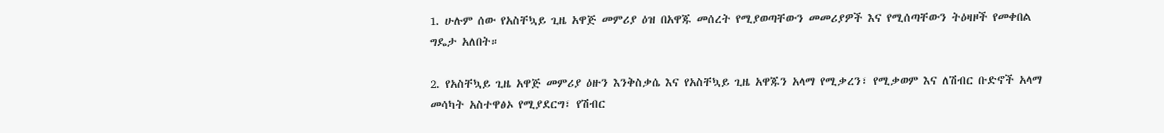1. ሁሉም ሰው የአስቸኳይ ጊዜ አዋጅ መምሪያ ዕዝ በአዋጁ መሰረት የሚያወጣቸውን መመሪያዎች እና የሚሰጣቸውን ትዕዛዞች የመቀበል ግዴታ አለበት።

2. የአስቸኳይ ጊዜ አዋጅ መምሪያ ዕዙን እንቅስቃሴ እና የአስቸኳይ ጊዜ አዋጁን አላማ የሚቃረን፣ የሚቃወም እና ለሽብር ቡድኖች አላማ መሳካት አስተዋፅኦ የሚያደርግ፣ የሽብር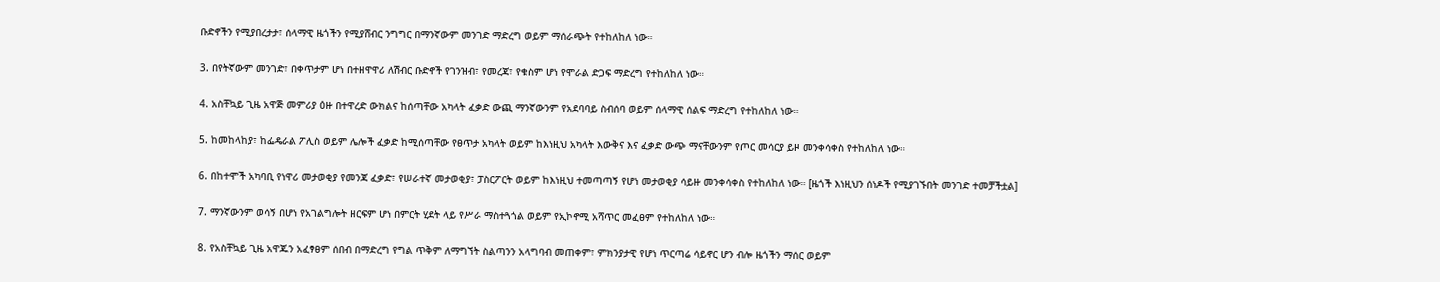ቡድኖችን የሚያበረታታ፣ ሰላማዊ ዜጎችን የሚያሸብር ንግግር በማንኛውም መንገድ ማድረግ ወይም ማሰራጭት የተከለከለ ነው።

3. በየትኛውም መንገድ፣ በቀጥታም ሆነ በተዘዋዋሪ ለሽብር ቡድኖች የገንዝብ፣ የመረጃ፣ የቁስም ሆነ የሞራል ድጋፍ ማድረግ የተከለከለ ነው።

4. አስቸኳይ ጊዜ አዋጅ መምሪያ ዕዙ በተዋረድ ውክልና ከሰጣቸው አካላት ፈቃድ ውጪ ማንኛውንም የአደባባይ ስብሰባ ወይም ሰላማዊ ሰልፍ ማድረግ የተከለከለ ነው።

5. ከመከላከያ፣ ከፌዴራል ፖሊስ ወይም ሌሎች ፈቃድ ከሚሰጣቸው የፀጥታ አካላት ወይም ከእነዚህ አካላት እውቅና እና ፈቃድ ውጭ ማናቸውንም የጦር መሳርያ ይዞ መንቀሳቀስ የተከለከለ ነው።

6. በከተሞች አካባቢ የነዋሪ መታወቂያ የመንጃ ፈቃድ፣ የሠራተኛ መታወቂያ፣ ፓስርፖርት ወይም ከእነዚህ ተመጣጣኝ የሆነ መታወቂያ ሳይዙ መንቀሳቀስ የተከለከለ ነው። [ዜጎች እነዚህን ሰነዶች የሚያገኙበት መንገድ ተመቻችቷል]

7. ማንኛውንም ወሳኝ በሆነ የአገልግሎት ዘርፍም ሆነ በምርት ሂደት ላይ የሥራ ማስተጓጎል ወይም የኢኮኖሚ አሻጥር መፈፀም የተከለከለ ነው።

8. የአስቸኳይ ጊዜ አዋጁን አፈፃፀም ሰበብ በማድረግ የግል ጥቅም ለማግኘት ስልጣንን አላግባብ መጠቀም፣ ምክንያታዊ የሆነ ጥርጣሬ ሳይኖር ሆን ብሎ ዜጎችን ማሰር ወይም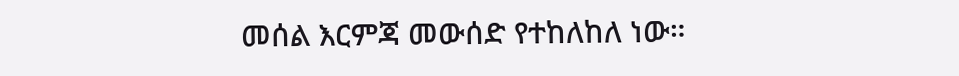መሰል እርምጃ መውሰድ የተከለከለ ነው።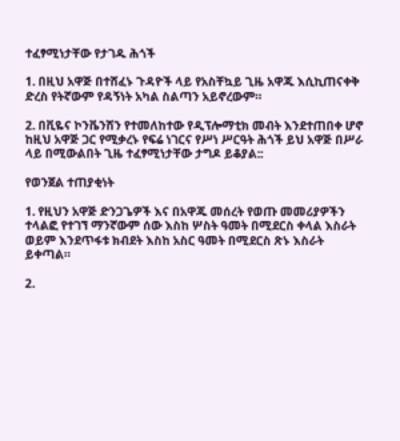ተፈፃሚነታቸው የታገዱ ሕጎች

1. በዚህ አዋጅ በተሸፈኑ ጉዳዮች ላይ የአስቸኳይ ጊዜ አዋጁ እሲኪጠናቀቅ ድረስ የትኛውም የዳኝነት አካል ስልጣን አይኖረውም።

2. በቪዬና ኮንቬንሽን የተመለከተው የዲፕሎማቲክ መብት እንደተጠበቀ ሆኖ ከዚህ አዋጅ ጋር የሚቃረኑ የፍሬ ነገርና የሥነ ሥርዓት ሕጎች ይህ አዋጅ በሥራ ላይ በሚውልበት ጊዜ ተፈፃሚነታቸው ታግዶ ይቆያል::

የወንጀል ተጠያቂነት

1. የዚህን አዋጅ ድንጋጌዎች እና በአዋጁ መሰረት የወጡ መመሪያዎችን ተላልፎ የተገኘ ማንኛውም ሰው እስከ ሦስት ዓመት በሚደርስ ቀላል እስራት ወይም እንደጥፋቱ ክብደት እስከ አስር ዓመት በሚደርስ ጽኑ እስራት ይቀጣል።

2.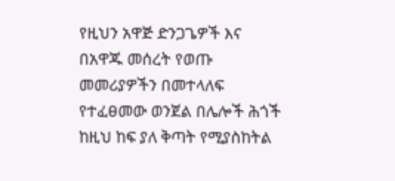የዚህን አዋጅ ድንጋጌዎች እና በአዋጁ መሰረት የወጡ መመሪያዎችን በመተላለፍ የተፈፀመው ወንጀል በሌሎች ሕጎች ከዚህ ከፍ ያለ ቅጣት የሚያስከትል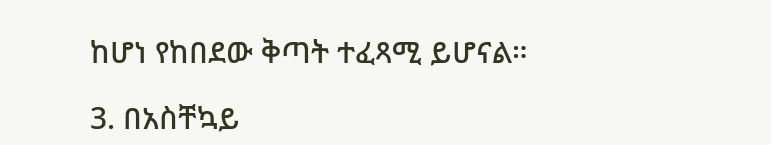ከሆነ የከበደው ቅጣት ተፈጻሚ ይሆናል።

3. በአስቸኳይ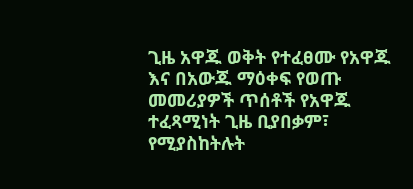ጊዜ አዋጁ ወቅት የተፈፀሙ የአዋጁ እና በአውጁ ማዕቀፍ የወጡ መመሪያዎች ጥሰቶች የአዋጁ ተፈጻሚነት ጊዜ ቢያበቃም፣ የሚያስከትሉት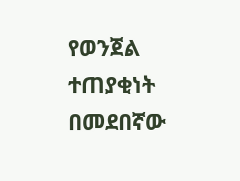የወንጀል ተጠያቂነት በመደበኛው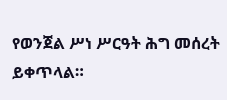የወንጀል ሥነ ሥርዓት ሕግ መሰረት ይቀጥላል።